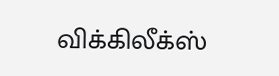விக்கிலீக்ஸ்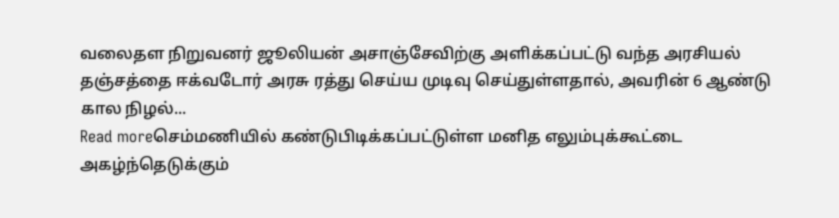வலைதள நிறுவனர் ஜூலியன் அசாஞ்சேவிற்கு அளிக்கப்பட்டு வந்த அரசியல் தஞ்சத்தை ஈக்வடோர் அரசு ரத்து செய்ய முடிவு செய்துள்ளதால், அவரின் 6 ஆண்டு கால நிழல்...
Read moreசெம்மணியில் கண்டுபிடிக்கப்பட்டுள்ள மனித எலும்புக்கூட்டை அகழ்ந்தெடுக்கும்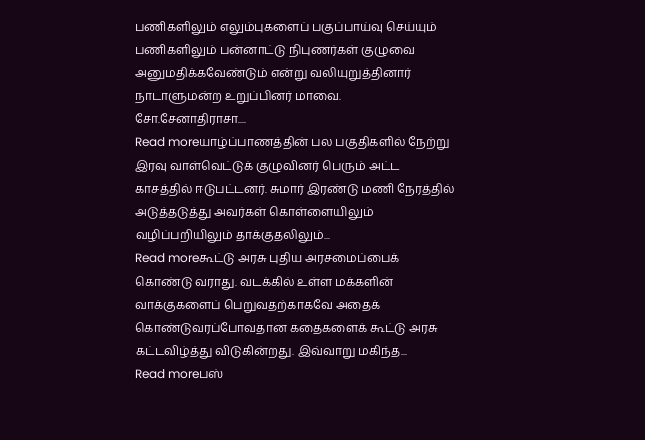பணிகளிலும் எலும்புகளைப் பகுப்பாய்வு செய்யும் பணிகளிலும் பன்னாட்டு நிபுணர்கள் குழுவை அனுமதிக்கவேண்டும் என்று வலியுறுத்தினார் நாடாளுமன்ற உறுப்பினர் மாவை. சோ.சேனாதிராசா....
Read moreயாழ்ப்பாணத்தின் பல பகுதிகளில் நேற்று இரவு வாள்வெட்டுக் குழுவினர் பெரும் அட்ட காசத்தில் ஈடுபட்டனர். சுமார் இரண்டு மணி நேரத்தில் அடுத்தடுத்து அவர்கள் கொள்ளையிலும் வழிப்பறியிலும் தாக்குதலிலும்...
Read moreகூட்டு அரசு புதிய அரசமைப்பைக் கொண்டு வராது. வடக்கில் உள்ள மக்களின் வாக்குகளைப் பெறுவதற்காகவே அதைக் கொண்டுவரப்போவதான கதைகளைக் கூட்டு அரசு கட்டவிழ்த்து விடுகின்றது. இவ்வாறு மகிந்த...
Read moreபஸ்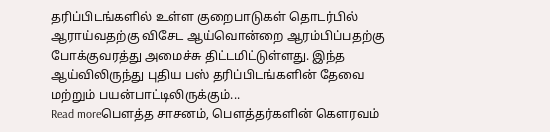தரிப்பிடங்களில் உள்ள குறைபாடுகள் தொடர்பில் ஆராய்வதற்கு விசேட ஆய்வொன்றை ஆரம்பிப்பதற்கு போக்குவரத்து அமைச்சு திட்டமிட்டுள்ளது. இந்த ஆய்விலிருந்து புதிய பஸ் தரிப்பிடங்களின் தேவை மற்றும் பயன்பாட்டிலிருக்கும்...
Read moreபௌத்த சாசனம், பௌத்தர்களின் கௌரவம்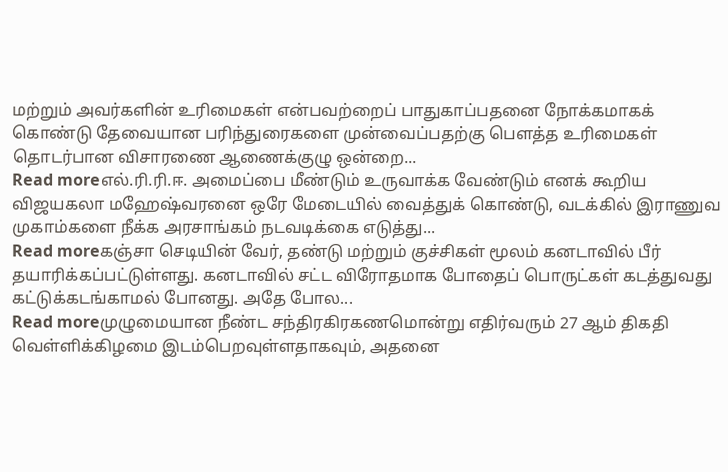மற்றும் அவர்களின் உரிமைகள் என்பவற்றைப் பாதுகாப்பதனை நோக்கமாகக் கொண்டு தேவையான பரிந்துரைகளை முன்வைப்பதற்கு பௌத்த உரிமைகள் தொடர்பான விசாரணை ஆணைக்குழு ஒன்றை...
Read moreஎல்.ரி.ரி.ஈ. அமைப்பை மீண்டும் உருவாக்க வேண்டும் எனக் கூறிய விஜயகலா மஹேஷ்வரனை ஒரே மேடையில் வைத்துக் கொண்டு, வடக்கில் இராணுவ முகாம்களை நீக்க அரசாங்கம் நடவடிக்கை எடுத்து...
Read moreகஞ்சா செடியின் வேர், தண்டு மற்றும் குச்சிகள் மூலம் கனடாவில் பீர் தயாரிக்கப்பட்டுள்ளது. கனடாவில் சட்ட விரோதமாக போதைப் பொருட்கள் கடத்துவது கட்டுக்கடங்காமல் போனது. அதே போல...
Read moreமுழுமையான நீண்ட சந்திரகிரகணமொன்று எதிர்வரும் 27 ஆம் திகதி வெள்ளிக்கிழமை இடம்பெறவுள்ளதாகவும், அதனை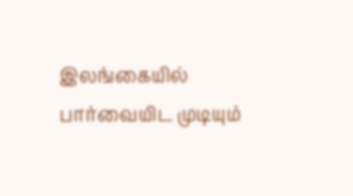இலங்கையில் பார்வையிட முடியும்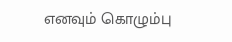எனவும் கொழும்பு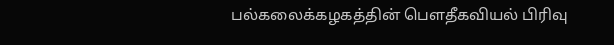பல்கலைக்கழகத்தின் பௌதீகவியல் பிரிவு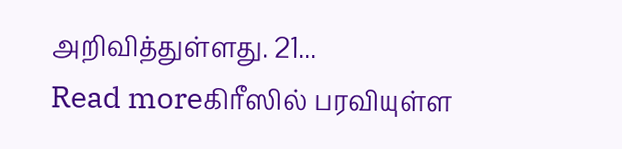அறிவித்துள்ளது. 21...
Read moreகிரீஸில் பரவியுள்ள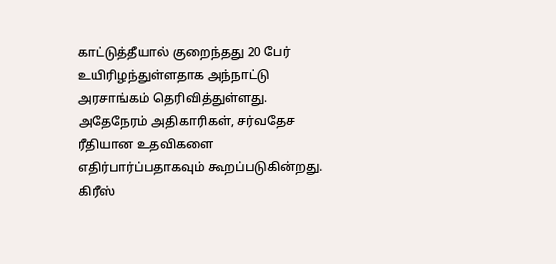காட்டுத்தீயால் குறைந்தது 20 பேர் உயிரிழந்துள்ளதாக அந்நாட்டு அரசாங்கம் தெரிவித்துள்ளது. அதேநேரம் அதிகாரிகள், சர்வதேச ரீதியான உதவிகளை எதிர்பார்ப்பதாகவும் கூறப்படுகின்றது. கிரீஸ்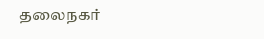தலைநகர்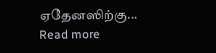ஏதேனஸிற்கு...
Read more